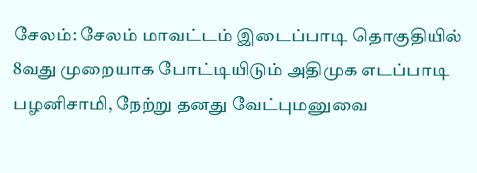சேலம்: சேலம் மாவட்டம் இடைப்பாடி தொகுதியில் 8வது முறையாக போட்டியிடும் அதிமுக எடப்பாடி பழனிசாமி, நேற்று தனது வேட்புமனுவை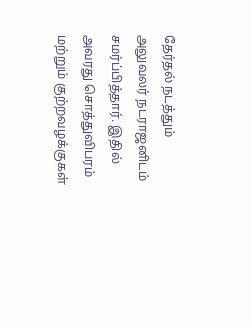தேர்தல் நடத்தும் அலுவலர் நடராஜனிடம் சமர்ப்பித்தார். இதில் அவரது சொத்துவிபரம் மற்றும் குற்றவழக்குகள்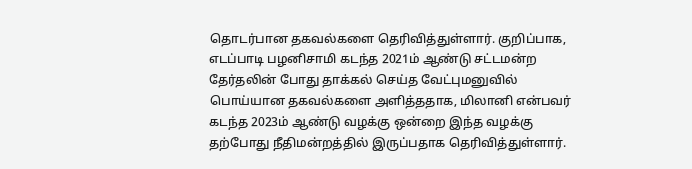தொடர்பான தகவல்களை தெரிவித்துள்ளார். குறிப்பாக, எடப்பாடி பழனிசாமி கடந்த 2021ம் ஆண்டு சட்டமன்ற தேர்தலின் போது தாக்கல் செய்த வேட்புமனுவில் பொய்யான தகவல்களை அளித்ததாக, மிலானி என்பவர் கடந்த 2023ம் ஆண்டு வழக்கு ஒன்றை இந்த வழக்கு தற்போது நீதிமன்றத்தில் இருப்பதாக தெரிவித்துள்ளார்.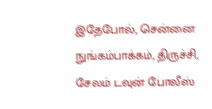இதேபோல், சென்னை நுங்கம்பாக்கம், திருச்சி, சேலம் டவுன் போலீஸ்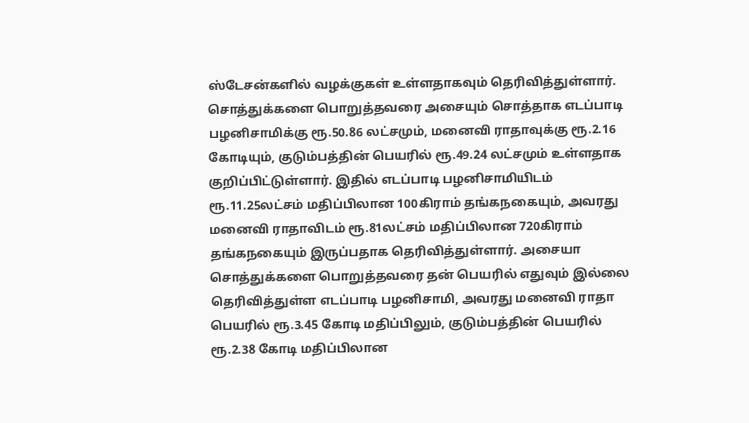ஸ்டேசன்களில் வழக்குகள் உள்ளதாகவும் தெரிவித்துள்ளார்.
சொத்துக்களை பொறுத்தவரை அசையும் சொத்தாக எடப்பாடி பழனிசாமிக்கு ரூ.50.86 லட்சமும், மனைவி ராதாவுக்கு ரூ.2.16 கோடியும், குடும்பத்தின் பெயரில் ரூ.49.24 லட்சமும் உள்ளதாக குறிப்பிட்டுள்ளார். இதில் எடப்பாடி பழனிசாமியிடம் ரூ.11.25லட்சம் மதிப்பிலான 100கிராம் தங்கநகையும், அவரது மனைவி ராதாவிடம் ரூ.81லட்சம் மதிப்பிலான 720கிராம் தங்கநகையும் இருப்பதாக தெரிவித்துள்ளார். அசையா சொத்துக்களை பொறுத்தவரை தன் பெயரில் எதுவும் இல்லை தெரிவித்துள்ள எடப்பாடி பழனிசாமி, அவரது மனைவி ராதா பெயரில் ரூ.3.45 கோடி மதிப்பிலும், குடும்பத்தின் பெயரில் ரூ.2.38 கோடி மதிப்பிலான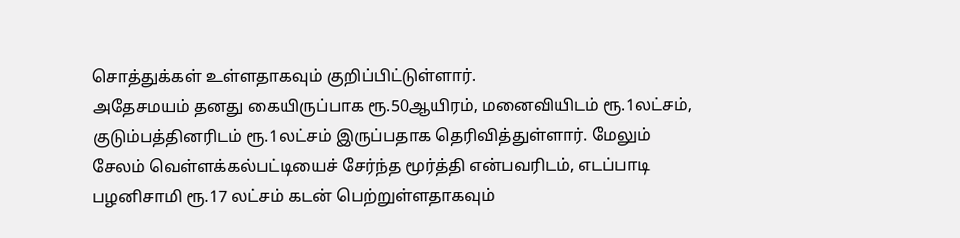சொத்துக்கள் உள்ளதாகவும் குறிப்பிட்டுள்ளார்.
அதேசமயம் தனது கையிருப்பாக ரூ.50ஆயிரம், மனைவியிடம் ரூ.1லட்சம், குடும்பத்தினரிடம் ரூ.1லட்சம் இருப்பதாக தெரிவித்துள்ளார். மேலும் சேலம் வெள்ளக்கல்பட்டியைச் சேர்ந்த மூர்த்தி என்பவரிடம், எடப்பாடி பழனிசாமி ரூ.17 லட்சம் கடன் பெற்றுள்ளதாகவும்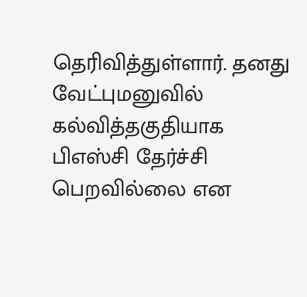தெரிவித்துள்ளார். தனது வேட்புமனுவில் கல்வித்தகுதியாக பிஎஸ்சி தேர்ச்சி பெறவில்லை என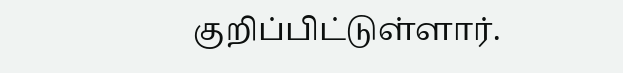குறிப்பிட்டுள்ளார்.